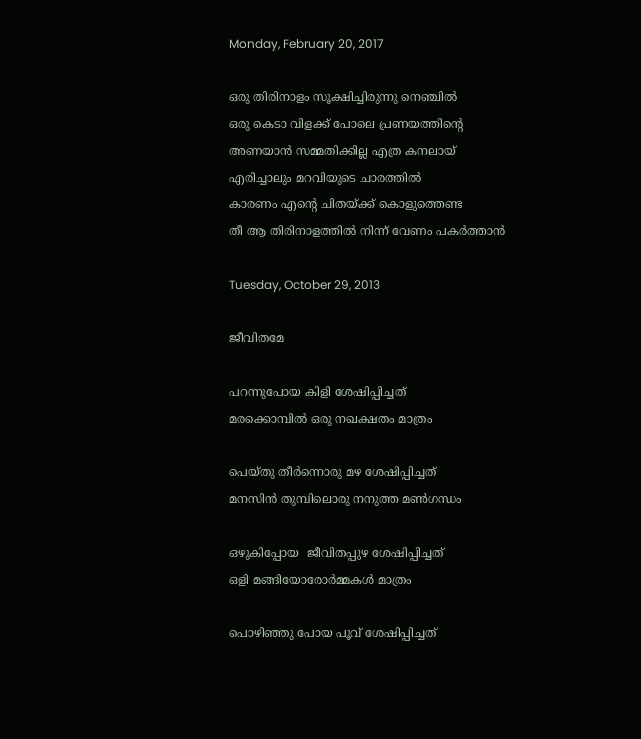Monday, February 20, 2017

ഒരു തിരിനാളം സൂക്ഷിച്ചിരുന്നു നെഞ്ചില്‍
ഒരു കെടാ വിളക്ക് പോലെ പ്രണയത്തിന്‍റെ
അണയാന്‍ സമ്മതിക്കില്ല എത്ര കനലായ്‌
എരിച്ചാലും മറവിയുടെ ചാരത്തില്‍
കാരണം എന്റെ ചിതയ്ക്ക് കൊളുത്തെണ്ട
തീ ആ തിരിനാളത്തില്‍ നിന്ന് വേണം പകര്‍ത്താന്‍

Tuesday, October 29, 2013

ജീവിതമേ

പറന്നുപോയ കിളി ശേഷിപ്പിച്ചത്
മരക്കൊമ്പില്‍ ഒരു നഖക്ഷതം മാത്രം

പെയ്തു തീര്‍ന്നൊരു മഴ ശേഷിപ്പിച്ചത്
മനസിന്‍ തുമ്പിലൊരു നനുത്ത മണ്‍ഗന്ധം

ഒഴുകിപ്പോയ  ജീവിതപ്പുഴ ശേഷിപ്പിച്ചത്
ഒളി മങ്ങിയോരോര്‍മ്മകള്‍ മാത്രം

പൊഴിഞ്ഞു പോയ പൂവ് ശേഷിപ്പിച്ചത്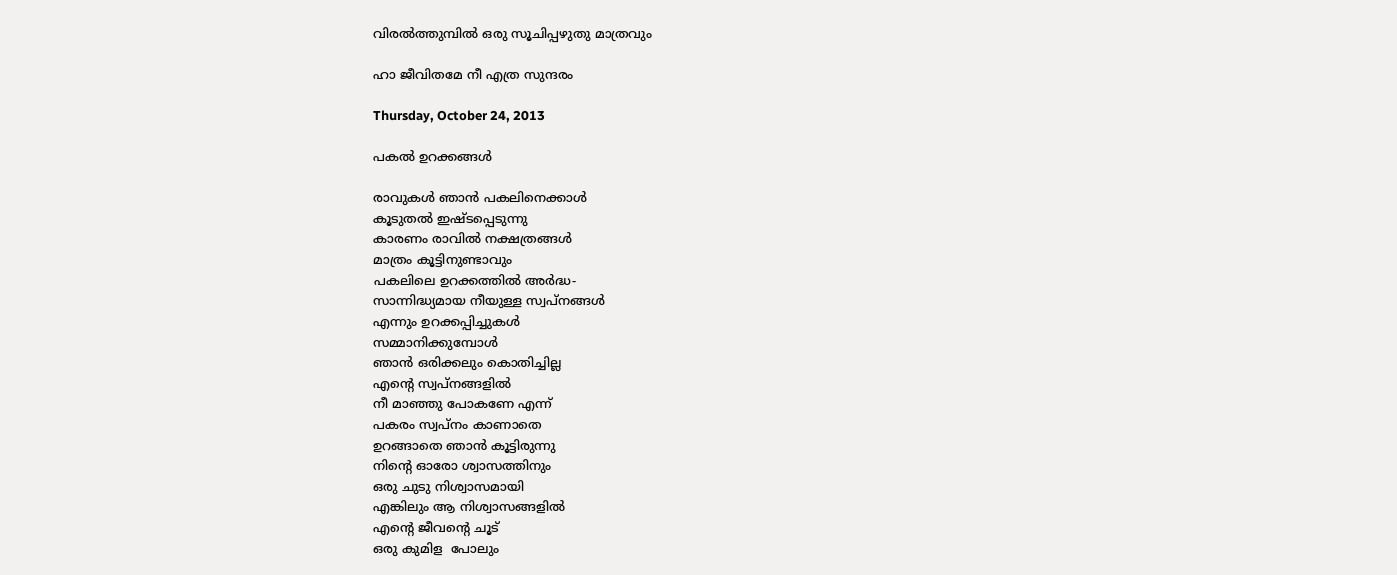വിരല്‍ത്തുമ്പില്‍ ഒരു സൂചിപ്പഴുതു മാത്രവും

ഹാ ജീവിതമേ നീ എത്ര സുന്ദരം

Thursday, October 24, 2013

പകല്‍ ഉറക്കങ്ങള്‍

രാവുകള്‍ ഞാന്‍ പകലിനെക്കാള്‍
കൂടുതല്‍ ഇഷ്ടപ്പെടുന്നു
കാരണം രാവില്‍ നക്ഷത്രങ്ങള്‍
മാത്രം കൂട്ടിനുണ്ടാവും
പകലിലെ ഉറക്കത്തില്‍ അര്‍ദ്ധ-
സാന്നിദ്ധ്യമായ നീയുള്ള സ്വപ്‌നങ്ങള്‍
എന്നും ഉറക്കപ്പിച്ചുകള്‍
സമ്മാനിക്കുമ്പോള്‍
ഞാന്‍ ഒരിക്കലും കൊതിച്ചില്ല
എന്റെ സ്വപ്നങ്ങളില്‍
നീ മാഞ്ഞു പോകണേ എന്ന്
പകരം സ്വപ്നം കാണാതെ
ഉറങ്ങാതെ ഞാന്‍ കൂട്ടിരുന്നു
നിന്റെ ഓരോ ശ്വാസത്തിനും
ഒരു ചുടു നിശ്വാസമായി
എങ്കിലും ആ നിശ്വാസങ്ങളില്‍
എന്റെ ജീവന്റെ ചൂട്
ഒരു കുമിള  പോലും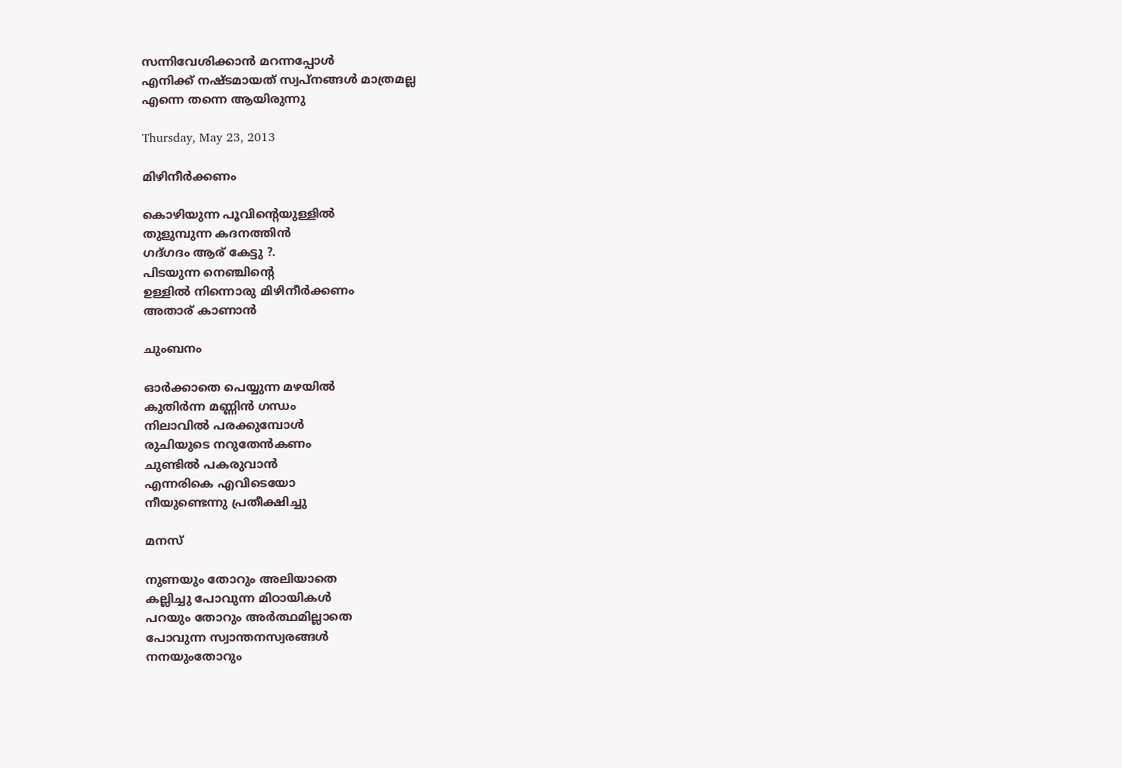സന്നിവേശിക്കാന്‍ മറന്നപ്പോള്‍
എനിക്ക് നഷ്ടമായത് സ്വപ്‌നങ്ങള്‍ മാത്രമല്ല
എന്നെ തന്നെ ആയിരുന്നു

Thursday, May 23, 2013

മിഴിനീര്‍ക്കണം

കൊഴിയുന്ന പൂവിന്‍റെയുള്ളില്‍
തുളുമ്പുന്ന കദനത്തിന്‍
ഗദ്ഗദം ആര് കേട്ടു ?.
പിടയുന്ന നെഞ്ചിന്റെ
ഉള്ളില്‍ നിന്നൊരു മിഴിനീര്‍ക്കണം
അതാര് കാണാന്‍

ചുംബനം

ഓര്‍ക്കാതെ പെയ്യുന്ന മഴയില്‍
കുതിര്‍ന്ന മണ്ണിന്‍ ഗന്ധം
നിലാവില്‍ പരക്കുമ്പോള്‍
രുചിയുടെ നറുതേൻകണം
ചുണ്ടില്‍ പകരുവാന്‍
എന്നരികെ എവിടെയോ
നീയുണ്ടെന്നു പ്രതീക്ഷിച്ചു

മനസ്

നുണയും തോറും അലിയാതെ
കല്ലിച്ചു പോവുന്ന മിഠായികള്‍
പറയും തോറും അര്‍ത്ഥമില്ലാതെ
പോവുന്ന സ്വാന്തനസ്വരങ്ങള്‍
നനയുംതോറും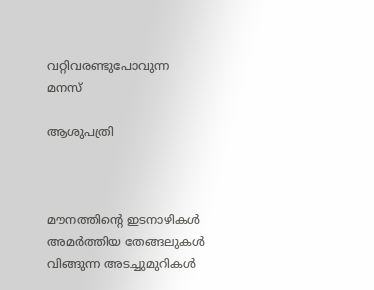വറ്റിവരണ്ടുപോവുന്ന
മനസ്

ആശുപത്രി



മൗനത്തിന്റെ ഇടനാഴികള്‍
അമര്‍ത്തിയ തേങ്ങലുകള്‍
വിങ്ങുന്ന അടച്ചുമുറികള്‍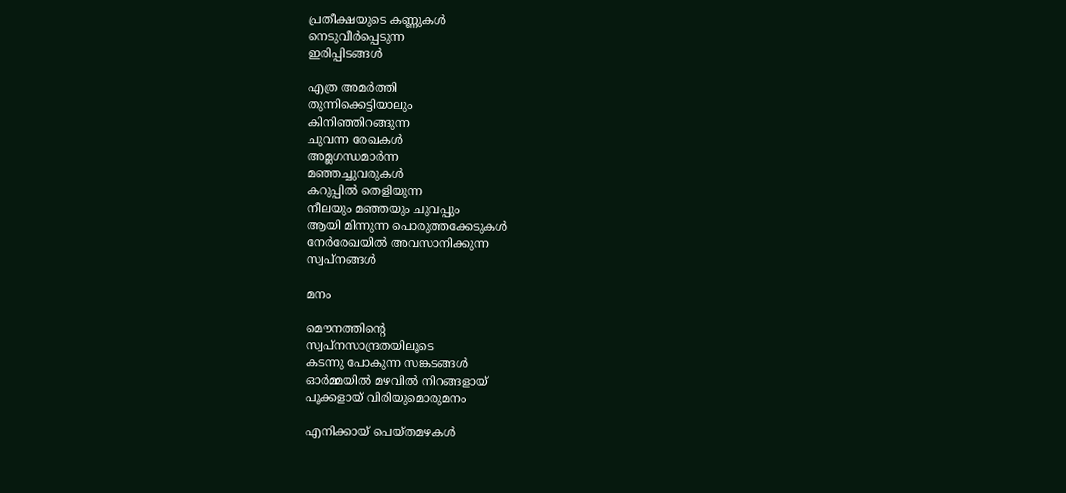പ്രതീക്ഷയുടെ കണ്ണുകള്‍
നെടുവീര്‍പ്പെടുന്ന
ഇരിപ്പിടങ്ങള്‍

എത്ര അമര്‍ത്തി
തുന്നിക്കെട്ടിയാലും
കിനിഞ്ഞിറങ്ങുന്ന
ചുവന്ന രേഖകള്‍
അമ്ലഗന്ധമാര്‍ന്ന
മഞ്ഞച്ചുവരുകള്‍
കറുപ്പില്‍ തെളിയുന്ന
നീലയും മഞ്ഞയും ചുവപ്പും
ആയി മിന്നുന്ന പൊരുത്തക്കേടുകള്‍
നേര്‍രേഖയില്‍ അവസാനിക്കുന്ന
സ്വപ്‌നങ്ങള്‍

മനം

മൌനത്തിന്റെ
സ്വപ്നസാന്ദ്രതയിലൂടെ
കടന്നു പോകുന്ന സങ്കടങ്ങള്‍
ഓര്‍മ്മയില്‍ മഴവില്‍ നിറങ്ങളായ്
പൂക്കളായ് വിരിയുമൊരുമനം

എനിക്കായ് പെയ്തമഴകള്‍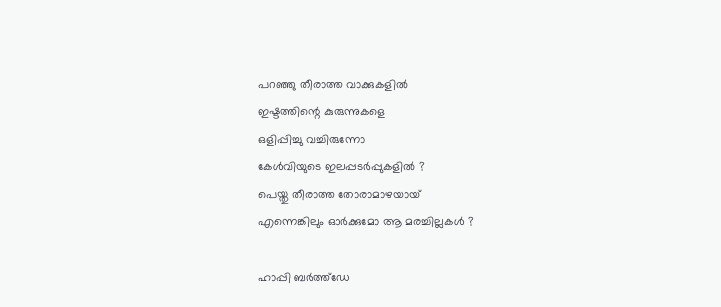പറഞ്ഞു തീരാത്ത വാക്കുകളില്‍
ഇഷ്ടത്തിന്റെ കുരുന്നുകളെ
ഒളിപ്പിച്ചു വച്ചിരുന്നോ
കേള്‍വിയുടെ ഇലപ്പടര്‍പ്പുകളില്‍ ?
പെയ്തു തീരാത്ത തോരാമാഴയായ്‌
എന്നെങ്കിലും ഓര്‍ക്കുമോ ആ മരച്ചില്ലകള്‍ ?

ഹാപ്പി ബര്‍ത്ത്ഡേ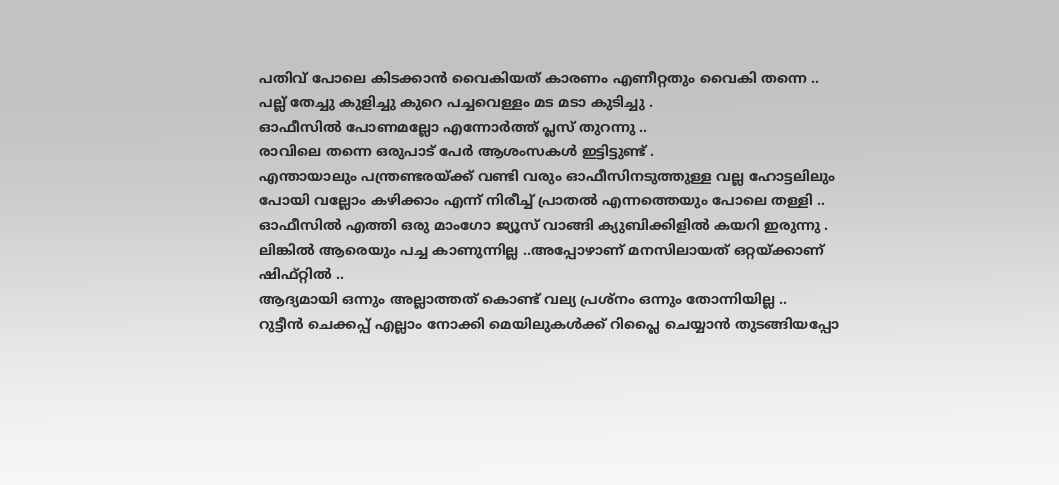പതിവ് പോലെ കിടക്കാന്‍ വൈകിയത് കാരണം എണീറ്റതും വൈകി തന്നെ ..
പല്ല് തേച്ചു കുളിച്ചു കുറെ പച്ചവെള്ളം മട മടാ കുടിച്ചു .
ഓഫീസില്‍ പോണമല്ലോ എന്നോര്‍ത്ത് പ്ലസ് തുറന്നു ..
രാവിലെ തന്നെ ഒരുപാട് പേര്‍ ആശംസകള്‍ ഇട്ടിട്ടുണ്ട് .
എന്തായാലും പന്ത്രണ്ടരയ്ക്ക് വണ്ടി വരും ഓഫീസിനടുത്തുള്ള വല്ല ഹോട്ടലിലും പോയി വല്ലോം കഴിക്കാം എന്ന് നിരീച്ച് പ്രാതല്‍ എന്നത്തെയും പോലെ തള്ളി ..
ഓഫീസില്‍ എത്തി ഒരു മാംഗോ ജ്യൂസ് വാങ്ങി ക്യുബിക്കിളില്‍ കയറി ഇരുന്നു .
ലിങ്കില്‍ ആരെയും പച്ച കാണുന്നില്ല ..അപ്പോഴാണ്‌ മനസിലായത് ഒറ്റയ്ക്കാണ് ഷിഫ്റ്റില്‍ ..
ആദ്യമായി ഒന്നും അല്ലാത്തത് കൊണ്ട് വല്യ പ്രശ്നം ഒന്നും തോന്നിയില്ല ..
റുട്ടീന്‍ ചെക്കപ്പ് എല്ലാം നോക്കി മെയിലുകള്‍ക്ക് റിപ്ലൈ ചെയ്യാന്‍ തുടങ്ങിയപ്പോ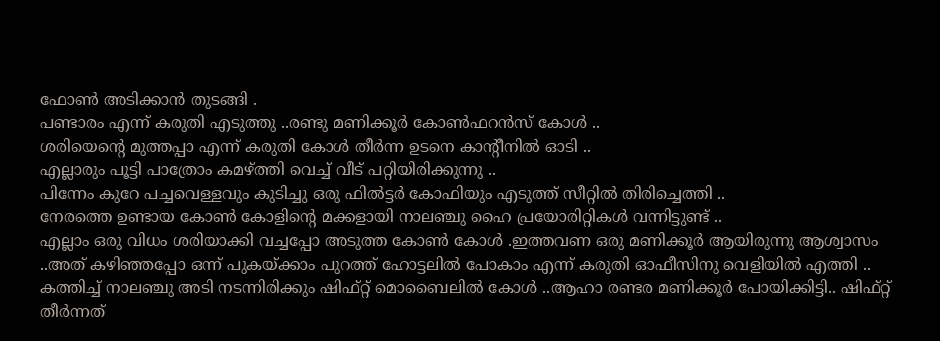ഫോണ്‍ അടിക്കാന്‍ തുടങ്ങി .
പണ്ടാരം എന്ന് കരുതി എടുത്തു ..രണ്ടു മണിക്കൂര്‍ കോണ്‍ഫറന്‍സ് കോള്‍ ..
ശരിയെന്റെ മുത്തപ്പാ എന്ന് കരുതി കോള്‍ തീര്‍ന്ന ഉടനെ കാന്റീനില്‍ ഓടി ..
എല്ലാരും പൂട്ടി പാത്രോം കമഴ്ത്തി വെച്ച് വീട് പറ്റിയിരിക്കുന്നു ..
പിന്നേം കുറേ പച്ചവെള്ളവും കുടിച്ചു ഒരു ഫില്‍ട്ടര്‍ കോഫിയും എടുത്ത് സീറ്റില്‍ തിരിച്ചെത്തി ..
നേരത്തെ ഉണ്ടായ കോണ്‍ കോളിന്റെ മക്കളായി നാലഞ്ചു ഹൈ പ്രയോരിറ്റികള്‍ വന്നിട്ടുണ്ട് ..
എല്ലാം ഒരു വിധം ശരിയാക്കി വച്ചപ്പോ അടുത്ത കോണ്‍ കോള്‍ .ഇത്തവണ ഒരു മണിക്കൂര്‍ ആയിരുന്നു ആശ്വാസം ..അത് കഴിഞ്ഞപ്പോ ഒന്ന് പുകയ്ക്കാം പുറത്ത് ഹോട്ടലില്‍ പോകാം എന്ന് കരുതി ഓഫീസിനു വെളിയില്‍ എത്തി ..
കത്തിച്ച് നാലഞ്ചു അടി നടന്നിരിക്കും ഷിഫ്റ്റ്‌ മൊബൈലില്‍ കോള്‍ ..ആഹാ രണ്ടര മണിക്കൂര്‍ പോയിക്കിട്ടി.. ഷിഫ്റ്റ്‌ തീര്‍ന്നത്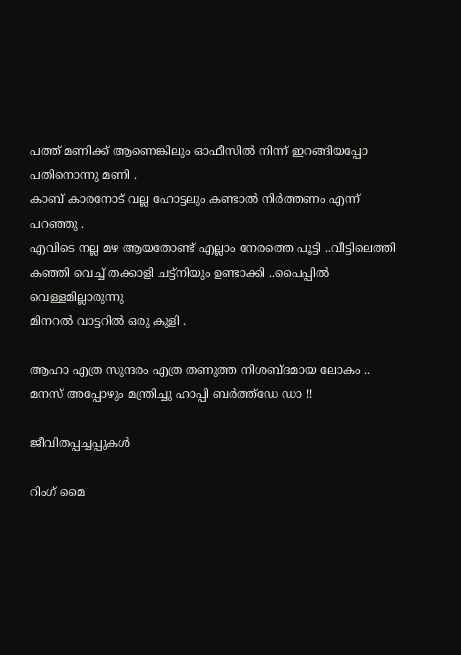പത്ത് മണിക്ക് ആണെങ്കിലും ഓഫീസില്‍ നിന്ന് ഇറങ്ങിയപ്പോ പതിനൊന്നു മണി .
കാബ് കാരനോട് വല്ല ഹോട്ടലും കണ്ടാല്‍ നിര്‍ത്തണം എന്ന് പറഞ്ഞു .
എവിടെ നല്ല മഴ ആയതോണ്ട് എല്ലാം നേരത്തെ പൂട്ടി ..വീട്ടിലെത്തി
കഞ്ഞി വെച്ച് തക്കാളി ചട്ട്നിയും ഉണ്ടാക്കി ..പൈപ്പില്‍ വെള്ളമില്ലാരുന്നു
മിനറല്‍ വാട്ടറില്‍ ഒരു കുളി .

ആഹാ എത്ര സുന്ദരം എത്ര തണുത്ത നിശബ്ദമായ ലോകം ..
മനസ് അപ്പോഴും മന്ത്രിച്ചു ഹാപ്പി ബര്‍ത്ത്ഡേ ഡാ !!

ജീവിതപ്പച്ചപ്പുകള്‍

റിംഗ് മൈ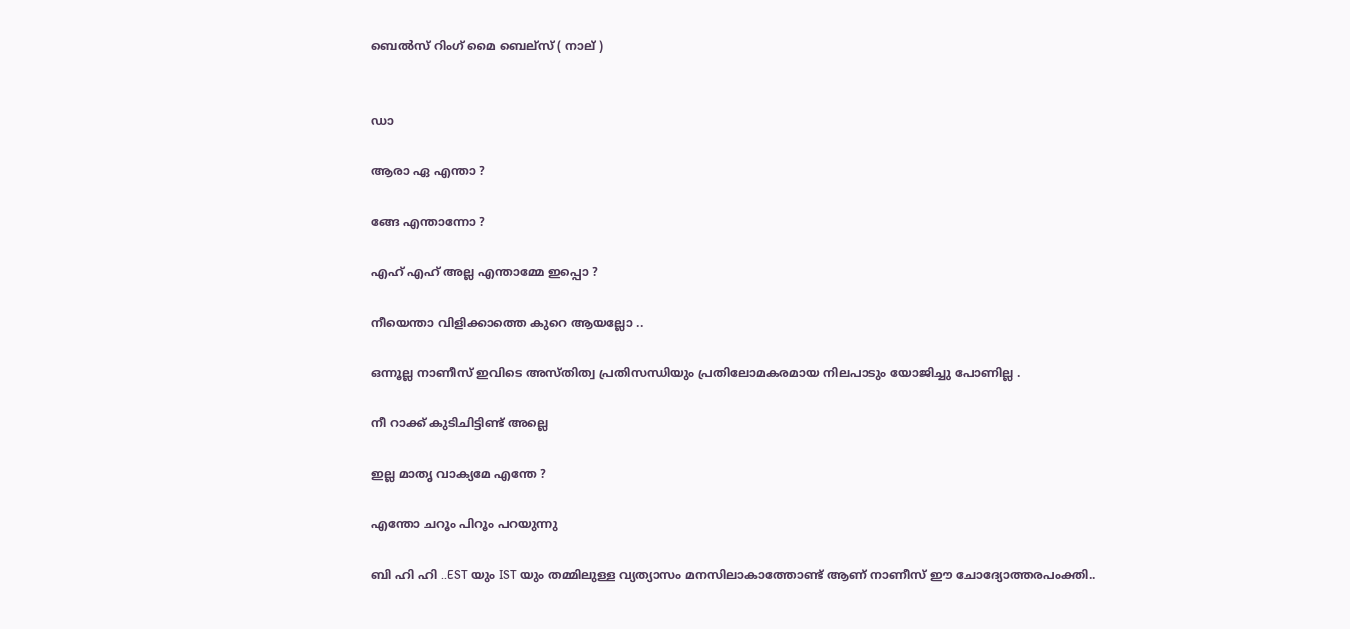ബെല്‍സ് റിംഗ് മൈ ബെല്സ്‌ ( നാല് )


ഡാ

ആരാ ഏ എന്താ ?

ങ്ങേ എന്താന്നോ ?

എഹ് എഹ് അല്ല എന്താമ്മേ ഇപ്പൊ ?

നീയെന്താ വിളിക്കാത്തെ കുറെ ആയല്ലോ ..

ഒന്നൂല്ല നാണീസ് ഇവിടെ അസ്തിത്വ പ്രതിസന്ധിയും പ്രതിലോമകരമായ നിലപാടും യോജിച്ചു പോണില്ല .

നീ റാക്ക് കുടിചിട്ടിണ്ട് അല്ലെ

ഇല്ല മാതൃ വാക്യമേ എന്തേ ?

എന്തോ ചറൂം പിറൂം പറയുന്നു

ബി ഹി ഹി ..EST യും IST യും തമ്മിലുള്ള വ്യത്യാസം മനസിലാകാത്തോണ്ട് ആണ് നാണീസ് ഈ ചോദ്യോത്തരപംക്തി..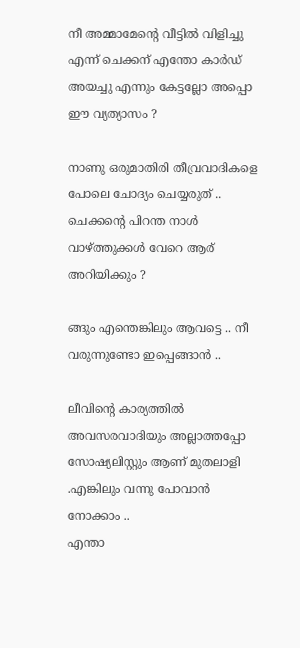നീ അമ്മാമേന്റെ വീട്ടില്‍ വിളിച്ചു എന്ന് ചെക്കന് എന്തോ കാര്‍ഡ്‌ അയച്ചു എന്നും കേട്ടല്ലോ അപ്പൊ ഈ വ്യത്യാസം ?

നാണു ഒരുമാതിരി തീവ്രവാദികളെ പോലെ ചോദ്യം ചെയ്യരുത് ..
ചെക്കന്റെ പിറന്ത നാള്‍ വാഴ്ത്തുക്കള്‍ വേറെ ആര് അറിയിക്കും ?

ങ്ങും എന്തെങ്കിലും ആവട്ടെ .. നീ വരുന്നുണ്ടോ ഇപ്പെങ്ങാന്‍ ..

ലീവിന്റെ കാര്യത്തില്‍ അവസരവാദിയും അല്ലാത്തപ്പോ സോഷ്യലിസ്റ്റും ആണ് മുതലാളി .എങ്കിലും വന്നു പോവാന്‍ നോക്കാം ..
എന്താ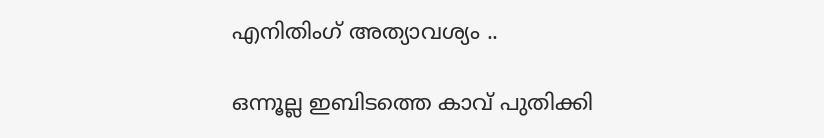എനിതിംഗ് അത്യാവശ്യം ..

ഒന്നൂല്ല ഇബിടത്തെ കാവ് പുതിക്കി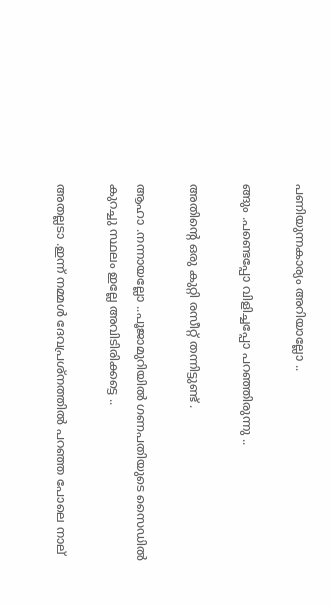പണിയുന്നകാര്യം അറിയാല്ലോ ..

ങ്ങും .പണ്ടെപ്പോ വിളിച്ചപ്പോ പറഞ്ഞിരുന്നു ..

അതിന്റെ ഒരു കുറ്റി രസീറ്റ്‌ തന്നിട്ടുണ്ട് .

ആഹാ .നന്നായല്ലോ ..പൂജാമുറിയില്‍ ഗണപതിയുടെ സൈഡില്‍ കുറച്ചു സ്ഥലം ഇല്ലേ അവിടിരിക്കട്ടെ ..

അതല്ലടാ .ഇന്ന് നമ്മള്‍ ദേവപ്രശ്നത്തില്‍ പറഞ്ഞ പോലെ നാല്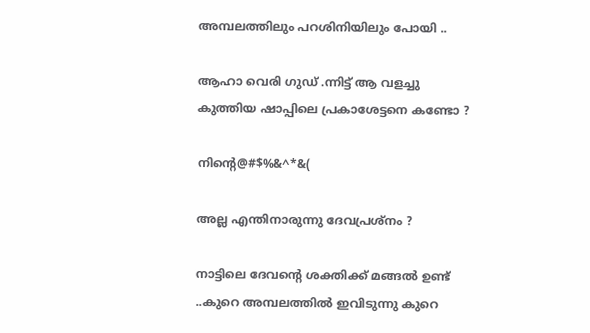അമ്പലത്തിലും പറശിനിയിലും പോയി ..

ആഹാ വെരി ഗുഡ് .ന്നിട്ട് ആ വളച്ചു കുത്തിയ ഷാപ്പിലെ പ്രകാശേട്ടനെ കണ്ടോ ?

നിന്റെ@#$%&^*&(

അല്ല എന്തിനാരുന്നു ദേവപ്രശ്നം ?

നാട്ടിലെ ദേവന്റെ ശക്തിക്ക് മങ്ങല്‍ ഉണ്ട് ..കുറെ അമ്പലത്തില്‍ ഇവിടുന്നു കുറെ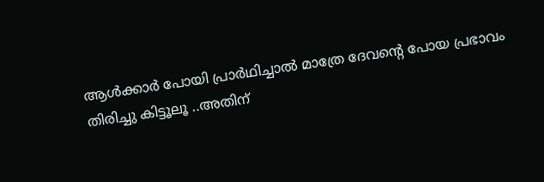ആള്‍ക്കാര്‍ പോയി പ്രാര്‍ഥിച്ചാല്‍ മാത്രേ ദേവന്റെ പോയ പ്രഭാവം തിരിച്ചു കിട്ടൂലൂ ..അതിന്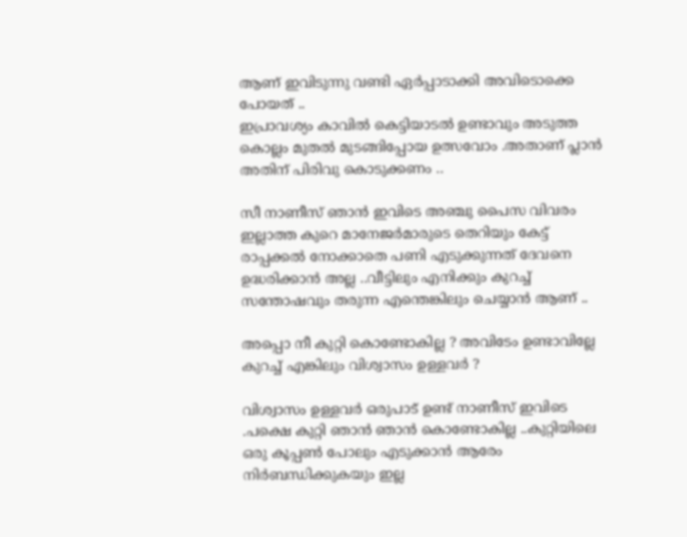ആണ് ഇവിടുന്നു വണ്ടി ഏര്‍പ്പാടാക്കി അവിടൊക്കെ പോയത് ..
ഇപ്രാവശ്യം കാവില്‍ കെട്ടിയാടല്‍ ഉണ്ടാവും അടുത്ത കൊല്ലം മുതല്‍ മുടങ്ങിപ്പോയ ഉത്സവോം .അതാണ്‌ പ്ലാന്‍ അതിന് പിരിവു കൊടുക്കണം ..

സീ നാണീസ് ഞാന്‍ ഇവിടെ അഞ്ചു പൈസ വിവരം ഇല്ലാത്ത കുറെ മാനേജര്‍മാരുടെ തെറിയും കേട്ട് രാപ്പക്കല്‍ നോക്കാതെ പണി എടുക്കുന്നത് ദേവനെ ഉദ്ധരിക്കാന്‍ അല്ല ..വീട്ടിലും എനിക്കും കുറച്ച് സന്തോഷവും തരുന്ന എന്തെങ്കിലും ചെയ്യാന്‍ ആണ് ..

അപ്പൊ നീ കുറ്റി കൊണ്ടോകില്ല ? അവിടേം ഉണ്ടാവില്ലേ കുറച്ച് എങ്കിലും വിശ്വാസം ഉള്ളവര്‍ ?

വിശ്വാസം ഉള്ളവര്‍ ഒരുപാട് ഉണ്ട് നാണീസ് ഇവിടെ .പക്ഷെ കുറ്റി ഞാന്‍ ഞാന്‍ കൊണ്ടോകില്ല ..കുറ്റിയിലെ ഒരു കൂപ്പണ്‍ പോലും എടുക്കാന്‍ ആരേം നിര്‍ബന്ധിക്കുകയും ഇല്ല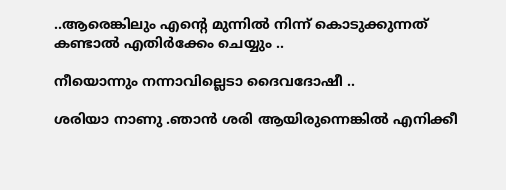..ആരെങ്കിലും എന്റെ മുന്നില്‍ നിന്ന് കൊടുക്കുന്നത് കണ്ടാല്‍ എതിര്‍ക്കേം ചെയ്യും ..

നീയൊന്നും നന്നാവില്ലെടാ ദൈവദോഷീ ..

ശരിയാ നാണു .ഞാന്‍ ശരി ആയിരുന്നെങ്കില്‍ എനിക്കീ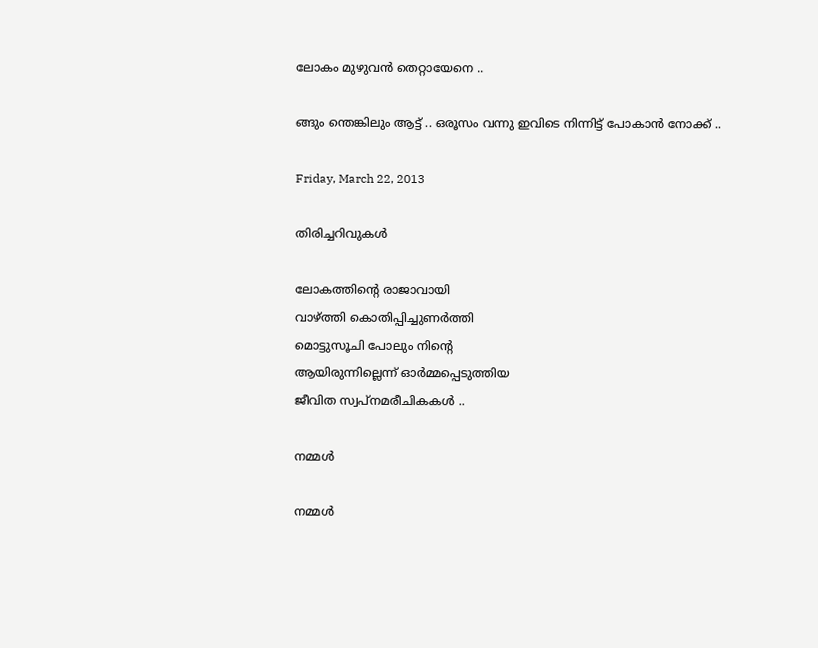ലോകം മുഴുവന്‍ തെറ്റായേനെ ..

ങ്ങും ന്തെങ്കിലും ആട്ട് .. ഒരൂസം വന്നു ഇവിടെ നിന്നിട്ട് പോകാന്‍ നോക്ക് ..

Friday, March 22, 2013

തിരിച്ചറിവുകള്‍

ലോകത്തിന്റെ രാജാവായി
വാഴ്ത്തി കൊതിപ്പിച്ചുണര്‍ത്തി
മൊട്ടുസൂചി പോലും നിന്റെ
ആയിരുന്നില്ലെന്ന് ഓര്‍മ്മപ്പെടുത്തിയ
ജീവിത സ്വപ്നമരീചികകള്‍ ..

നമ്മള്‍

നമ്മള്‍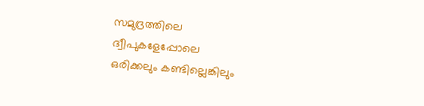സമുദ്രത്തിലെ
ദ്വീപുകളേപ്പോലെ
ഒരിക്കലും കണ്ടില്ലെങ്കിലും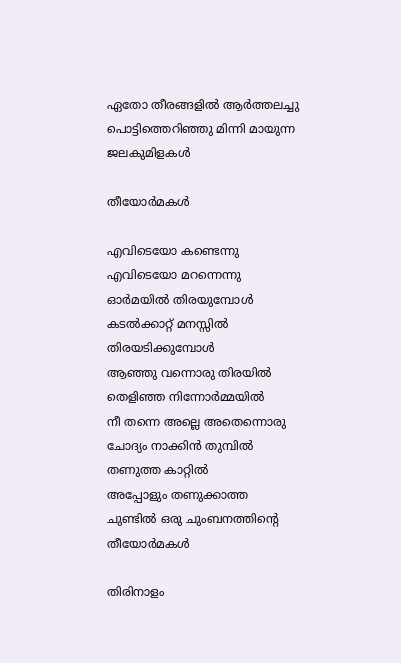ഏതോ തീരങ്ങളിൽ ആർത്തലച്ചു
പൊട്ടിത്തെറിഞ്ഞു മിന്നി മായുന്ന ജലകുമിളകള്‍

തീയോര്‍മകള്‍

എവിടെയോ കണ്ടെന്നു
എവിടെയോ മറന്നെന്നു
ഓര്‍മയില്‍ തിരയുമ്പോള്‍
കടല്‍ക്കാറ്റ് മനസ്സില്‍
തിരയടിക്കുമ്പോള്‍
ആഞ്ഞു വന്നൊരു തിരയില്‍
തെളിഞ്ഞ നിന്നോര്‍മ്മയില്‍
നീ തന്നെ അല്ലെ അതെന്നൊരു
ചോദ്യം നാക്കിന്‍ തുമ്പില്‍
തണുത്ത കാറ്റില്‍
അപ്പോളും തണുക്കാത്ത
ചുണ്ടില്‍ ഒരു ചുംബനത്തിന്റെ
തീയോര്‍മകള്‍

തിരിനാളം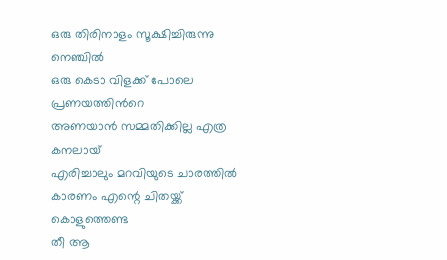ഒരു തിരിനാളം സൂക്ഷിച്ചിരുന്നു നെഞ്ചില്‍
ഒരു കെടാ വിളക്ക് പോലെ പ്രണയത്തിന്‍റെ
അണയാന്‍ സമ്മതിക്കില്ല എത്ര കനലായ്‌
എരിച്ചാലും മറവിയുടെ ചാരത്തില്‍
കാരണം എന്റെ ചിതയ്ക്ക് കൊളുത്തെണ്ട
തീ ആ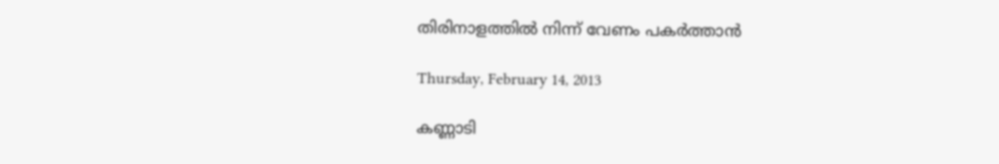തിരിനാളത്തില്‍ നിന്ന് വേണം പകര്‍ത്താന്‍

Thursday, February 14, 2013

കണ്ണാടി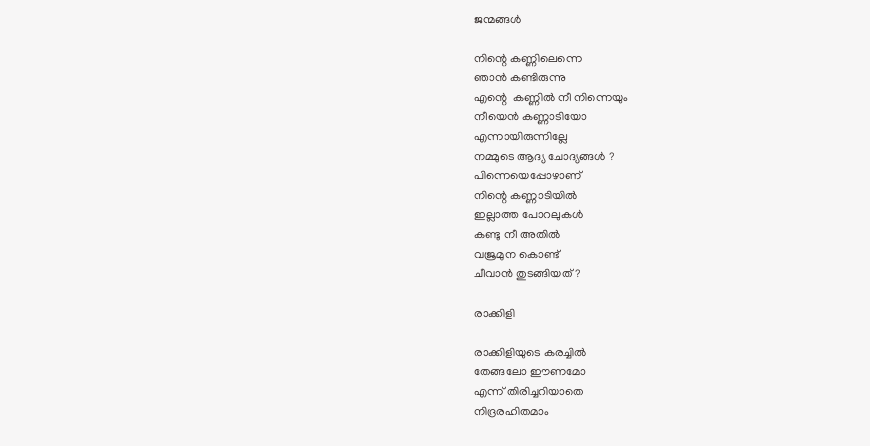ജന്മങ്ങള്‍

നിന്റെ കണ്ണിലെന്നെ
ഞാന്‍ കണ്ടിരുന്നു
എന്റെ  കണ്ണില്‍ നീ നിന്നെയും
നീയെന്‍ കണ്ണാടിയോ
എന്നായിരുന്നില്ലേ
നമ്മുടെ ആദ്യ ചോദ്യങ്ങള്‍ ?
പിന്നെയെപ്പോഴാണ്
നിന്റെ കണ്ണാടിയില്‍
ഇല്ലാത്ത പോറലുകള്‍
കണ്ടു നീ അതില്‍
വജ്രമുന കൊണ്ട്
ചീവാന്‍ തുടങ്ങിയത് ?

രാക്കിളി

രാക്കിളിയുടെ കരച്ചില്‍
തേങ്ങലോ ഈണമോ
എന്ന് തിരിച്ചറിയാതെ
നിദ്രരഹിതമാം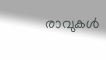രാവുകള്‍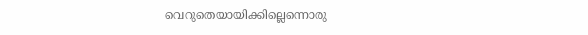വെറുതെയായിക്കില്ലെന്നൊരു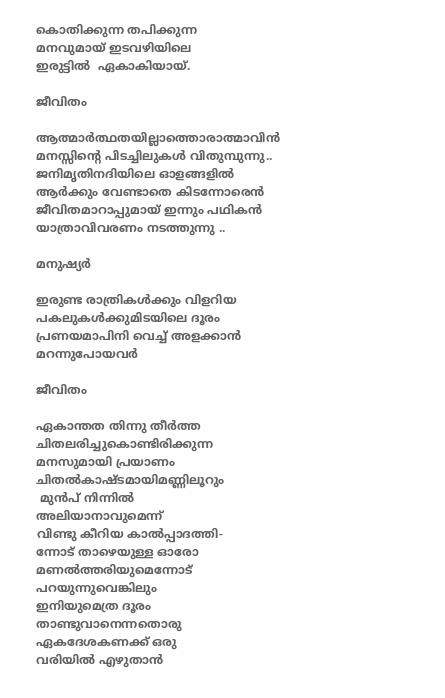കൊതിക്കുന്ന തപിക്കുന്ന
മനവുമായ്‌ ഇടവഴിയിലെ
ഇരുട്ടില്‍  ഏകാകിയായ്.

ജീവിതം

ആത്മാര്‍ത്ഥതയില്ലാത്തൊരാത്മാവിന്‍
മനസ്സിന്റെ പിടച്ചിലുകള്‍ വിതുമ്പുന്നു..
ജനിമൃതിനദിയിലെ ഓളങ്ങളില്‍
ആര്‍ക്കും വേണ്ടാതെ കിടന്നോരെന്‍
ജീവിതമാറാപ്പുമായ് ഇന്നും പഥികന്‍
യാത്രാവിവരണം നടത്തുന്നു ..

മനുഷ്യര്‍

ഇരുണ്ട രാത്രികള്‍ക്കും വിളറിയ
പകലുകള്‍ക്കുമിടയിലെ ദൂരം
പ്രണയമാപിനി വെച്ച് അളക്കാന്‍
മറന്നുപോയവര്‍

ജീവിതം

ഏകാന്തത തിന്നു തീര്‍ത്ത
ചിതലരിച്ചുകൊണ്ടിരിക്കുന്ന
മനസുമായി പ്രയാണം
ചിതല്‍കാഷ്ടമായിമണ്ണിലൂറും
 മുന്‍പ് നിന്നില്‍
അലിയാനാവുമെന്ന്
വിണ്ടു കീറിയ കാല്‍പ്പാദത്തി-
ന്നോട് താഴെയുള്ള ഓരോ
മണല്‍ത്തരിയുമെന്നോട്
പറയുന്നുവെങ്കിലും
ഇനിയുമെത്ര ദൂരം
താണ്ടുവാനെന്നതൊരു
ഏകദേശകണക്ക് ഒരു
വരിയില്‍ എഴുതാന്‍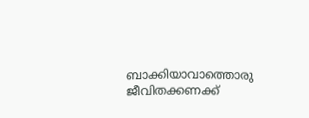ബാക്കിയാവാത്തൊരു
ജീവിതക്കണക്ക്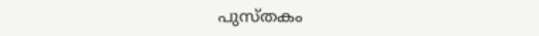പുസ്തകം